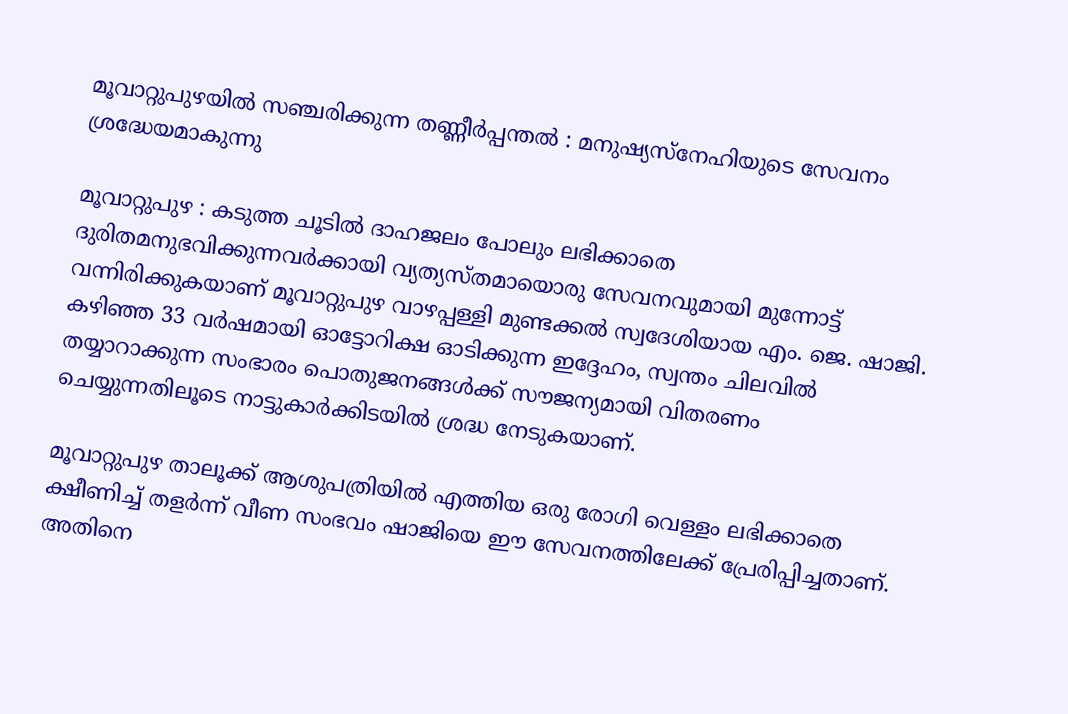മൂവാറ്റുപുഴയിൽ സഞ്ചരിക്കുന്ന തണ്ണീർപ്പന്തൽ : മനുഷ്യസ്നേഹിയുടെ സേവനം ശ്രദ്ധേയമാകുന്നു

മൂവാറ്റുപുഴ : കടുത്ത ചൂടിൽ ദാഹജലം പോലും ലഭിക്കാതെ ദുരിതമനുഭവിക്കുന്നവർക്കായി വ്യത്യസ്തമായൊരു സേവനവുമായി മുന്നോട്ട് വന്നിരിക്കുകയാണ് മൂവാറ്റുപുഴ വാഴപ്പള്ളി മുണ്ടക്കൽ സ്വദേശിയായ എം. ജെ. ഷാജി. കഴിഞ്ഞ 33 വർഷമായി ഓട്ടോറിക്ഷ ഓടിക്കുന്ന ഇദ്ദേഹം, സ്വന്തം ചിലവിൽ തയ്യാറാക്കുന്ന സംഭാരം പൊതുജനങ്ങൾക്ക് സൗജന്യമായി വിതരണം ചെയ്യുന്നതിലൂടെ നാട്ടുകാർക്കിടയിൽ ശ്രദ്ധ നേടുകയാണ്.

മൂവാറ്റുപുഴ താലൂക്ക് ആശുപത്രിയിൽ എത്തിയ ഒരു രോഗി വെള്ളം ലഭിക്കാതെ ക്ഷീണിച്ച് തളർന്ന് വീണ സംഭവം ഷാജിയെ ഈ സേവനത്തിലേക്ക് പ്രേരിപ്പിച്ചതാണ്. അതിനെ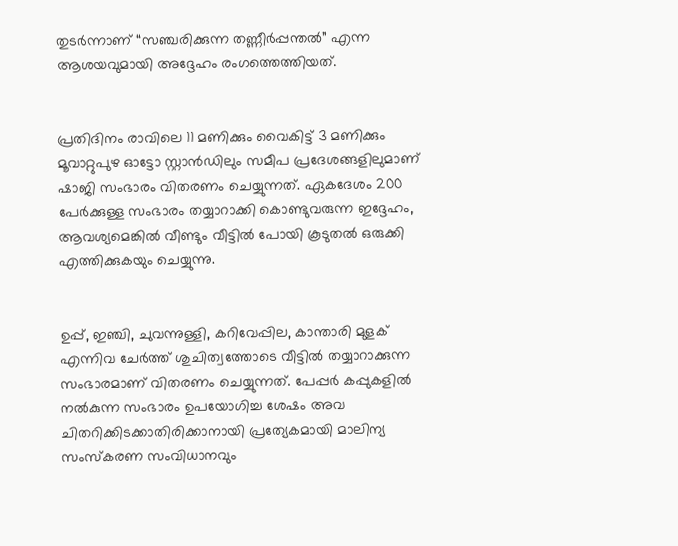തുടർന്നാണ് “സഞ്ചരിക്കുന്ന തണ്ണീർപ്പന്തൽ” എന്ന ആശയവുമായി അദ്ദേഹം രംഗത്തെത്തിയത്.


പ്രതിദിനം രാവിലെ 11 മണിക്കും വൈകിട്ട് 3 മണിക്കും മൂവാറ്റുപുഴ ഓട്ടോ സ്റ്റാൻഡിലും സമീപ പ്രദേശങ്ങളിലുമാണ് ഷാജി സംഭാരം വിതരണം ചെയ്യുന്നത്. ഏകദേശം 200 പേർക്കുള്ള സംഭാരം തയ്യാറാക്കി കൊണ്ടുവരുന്ന ഇദ്ദേഹം, ആവശ്യമെങ്കിൽ വീണ്ടും വീട്ടിൽ പോയി കൂടുതൽ ഒരുക്കി എത്തിക്കുകയും ചെയ്യുന്നു.


ഉപ്പ്, ഇഞ്ചി, ചുവന്നുള്ളി, കറിവേപ്പില, കാന്താരി മുളക് എന്നിവ ചേർത്ത് ശുചിത്വത്തോടെ വീട്ടിൽ തയ്യാറാക്കുന്ന സംഭാരമാണ് വിതരണം ചെയ്യുന്നത്. പേപ്പർ കപ്പുകളിൽ നൽകുന്ന സംഭാരം ഉപയോഗിച്ച ശേഷം അവ ചിതറിക്കിടക്കാതിരിക്കാനായി പ്രത്യേകമായി മാലിന്യ സംസ്കരണ സംവിധാനവും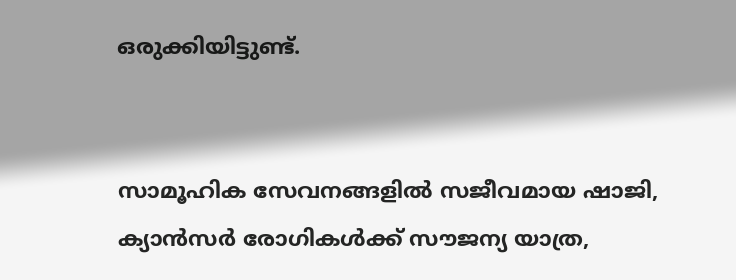ഒരുക്കിയിട്ടുണ്ട്.


സാമൂഹിക സേവനങ്ങളിൽ സജീവമായ ഷാജി, ക്യാൻസർ രോഗികൾക്ക് സൗജന്യ യാത്ര,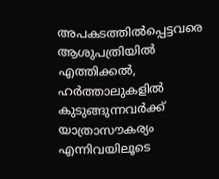അപകടത്തിൽപ്പെട്ടവരെ ആശുപത്രിയിൽ എത്തിക്കൽ, ഹർത്താലുകളിൽ കുടുങ്ങുന്നവർക്ക് യാത്രാസൗകര്യം എന്നിവയിലൂടെ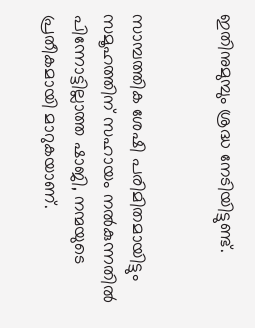ഇതിനുമുമ്പും ശ്രദ്ധ നേടിയിട്ടുണ്ട്.


സാമ്പത്തിക ശേഷി പരിമിതമായിട്ടും സമൂഹത്തിന് സഹായം നൽകുന്നതിൽ പിന്നോട്ടില്ലാത്ത ഷാജി, നന്മയുടെ പ്രതീകമായി മാറുകയാണ്.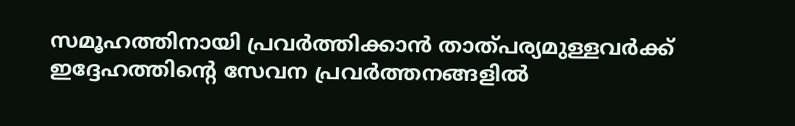സമൂഹത്തിനായി പ്രവർത്തിക്കാൻ താത്പര്യമുള്ളവർക്ക് ഇദ്ദേഹത്തിന്റെ സേവന പ്രവർത്തനങ്ങളിൽ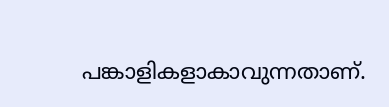പങ്കാളികളാകാവുന്നതാണ്.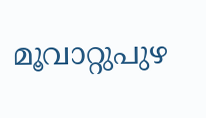മൂവാറ്റുപുഴ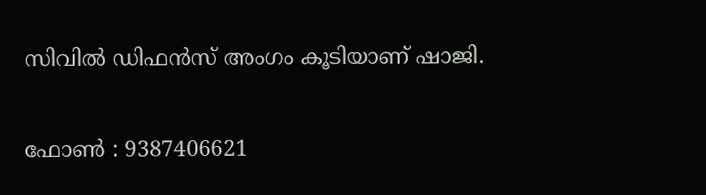സിവിൽ ഡിഫൻസ് അംഗം കൂടിയാണ് ഷാജി.

ഫോൺ : 9387406621